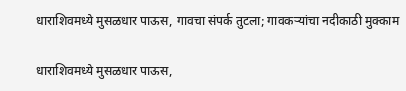धाराशिवमध्ये मुसळधार पाऊस, गावचा संपर्क तुटला; गावकऱ्यांचा नदीकाठी मुक्काम

धाराशिवमध्ये मुसळधार पाऊस,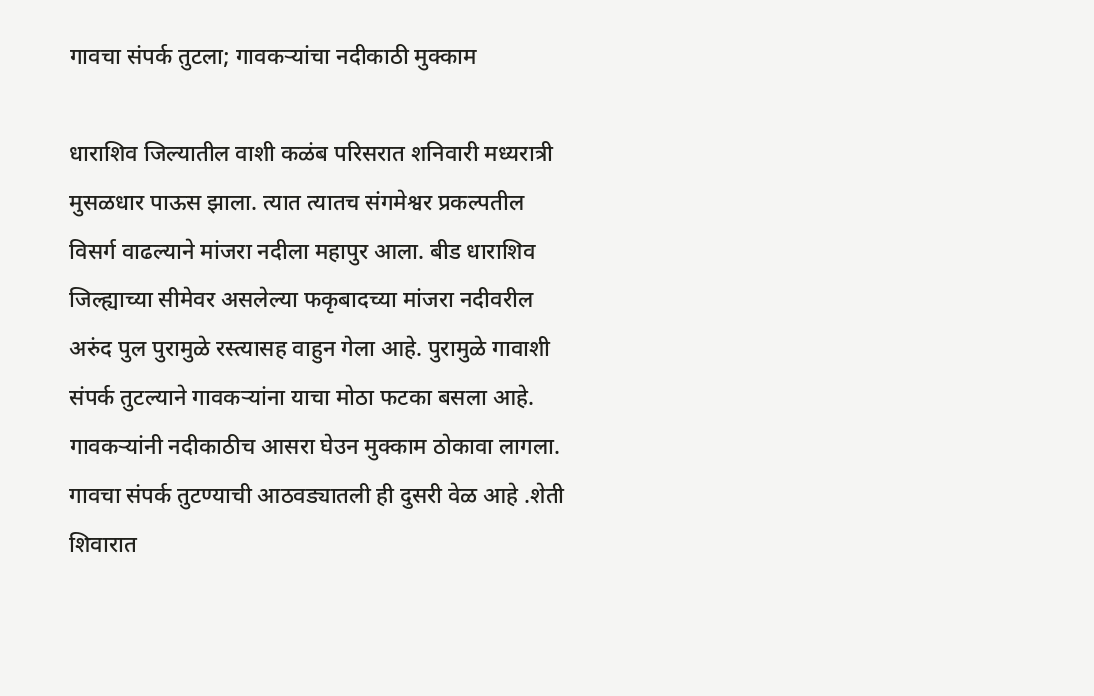गावचा संपर्क तुटला; गावकऱ्यांचा नदीकाठी मुक्काम

धाराशिव जिल्यातील वाशी कळंब परिसरात शनिवारी मध्यरात्री मुसळधार पाऊस झाला. त्यात त्यातच संगमेश्वर प्रकल्पतील विसर्ग वाढल्याने मांजरा नदीला महापुर आला. बीड धाराशिव जिल्ह्याच्या सीमेवर असलेल्या फकृबादच्या मांजरा नदीवरील अरुंद पुल पुरामुळे रस्त्यासह वाहुन गेला आहे. पुरामुळे गावाशी संपर्क तुटल्याने गावकऱ्यांना याचा मोठा फटका बसला आहे. गावकऱ्यांनी नदीकाठीच आसरा घेउन मुक्काम ठोकावा लागला. गावचा संपर्क तुटण्याची आठवड्यातली ही दुसरी वेळ आहे .शेती शिवारात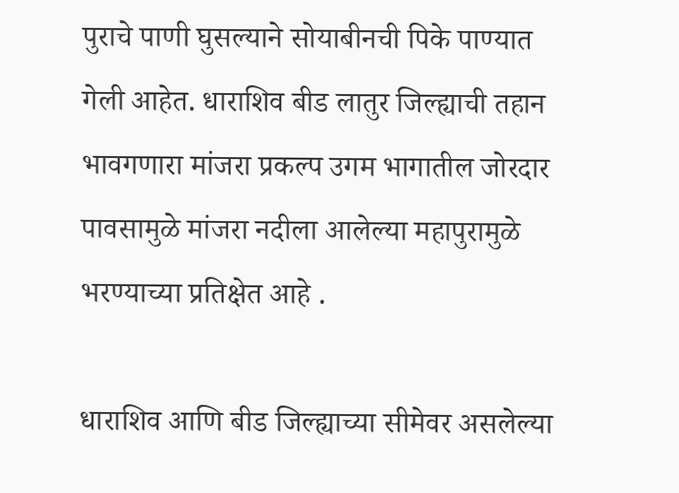पुराचे पाणी घुसल्याने सोयाबीनची पिके पाण्यात गेली आहेत. धाराशिव बीड लातुर जिल्ह्याची तहान भावगणारा मांजरा प्रकल्प उगम भागातील जोरदार पावसामुळे मांजरा नदीला आलेल्या महापुरामुळे भरण्याच्या प्रतिक्षेत आहे .

धाराशिव आणि बीड जिल्ह्याच्या सीमेवर असलेल्या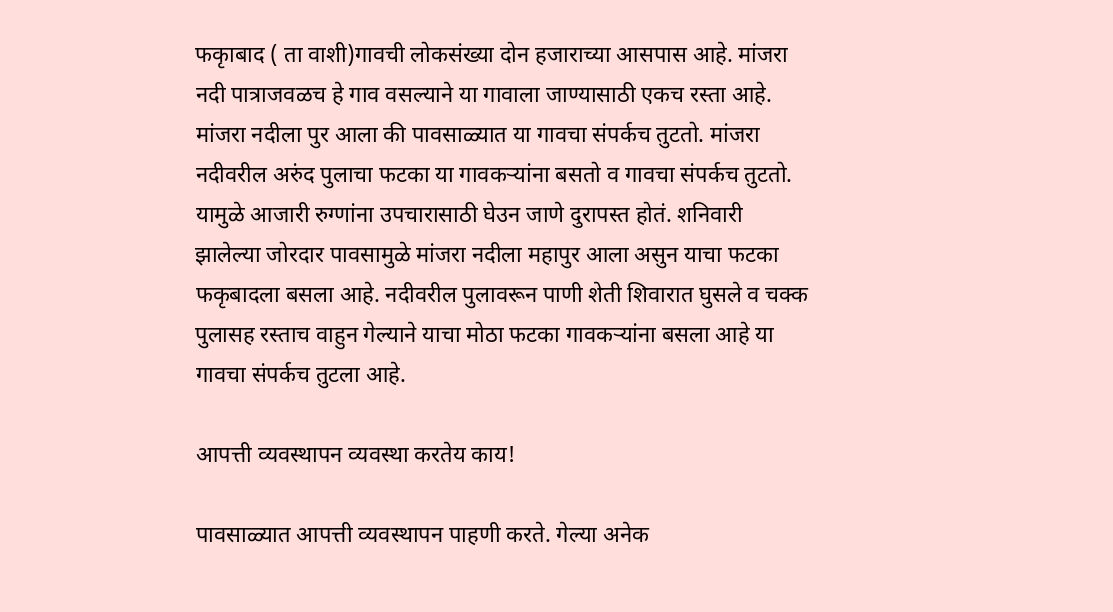फकृाबाद ( ता वाशी)गावची लोकसंख्या दोन हजाराच्या आसपास आहे. मांजरा नदी पात्राजवळच हे गाव वसल्याने या गावाला जाण्यासाठी एकच रस्ता आहे. मांजरा नदीला पुर आला की पावसाळ्यात या गावचा संपर्कच तुटतो. मांजरा नदीवरील अरुंद पुलाचा फटका या गावकऱ्यांना बसतो व गावचा संपर्कच तुटतो. यामुळे आजारी रुग्णांना उपचारासाठी घेउन जाणे दुरापस्त होतं. शनिवारी झालेल्या जोरदार पावसामुळे मांजरा नदीला महापुर आला असुन याचा फटका फकृबादला बसला आहे. नदीवरील पुलावरून पाणी शेती शिवारात घुसले व चक्क पुलासह रस्ताच वाहुन गेल्याने याचा मोठा फटका गावकऱ्यांना बसला आहे या गावचा संपर्कच तुटला आहे.

आपत्ती व्यवस्थापन व्यवस्था करतेय काय!

पावसाळ्यात आपत्ती व्यवस्थापन पाहणी करते. गेल्या अनेक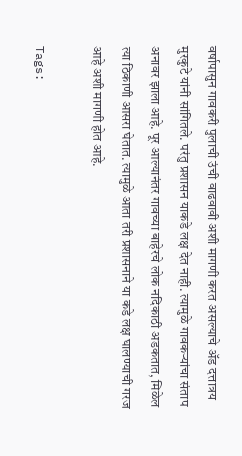वर्षापासुन गावकरी पुलाची उंची वाढवावी अशी मागणी करत असल्याचे अ‍ॅड दत्तात्रय मुरकुटे यांनी सांगितले. परंतु प्रशासन याकडे लक्ष देत नाही. त्यामुळे गावकऱ्यांचा संताप अनावर झाला आहे. पूर आल्यानंतर गावच्या बाहेरचे लोक नदिकाठी अडकतात, मिळेल त्या ठिकाणी आसरा घेतात. त्यामुळे आता तरी प्रशासनाने या कडे लक्ष घालण्याची गरज आहे अशी मागणी होत आहे.

Tags: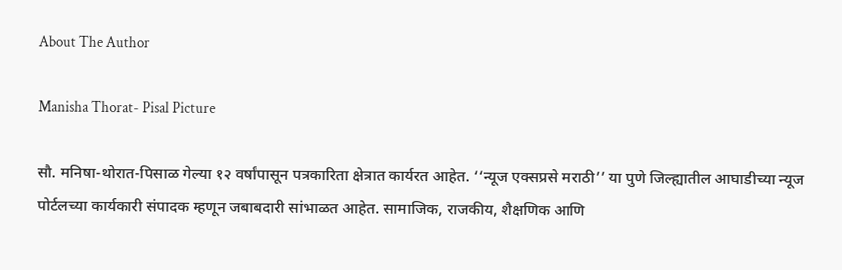About The Author

Manisha Thorat- Pisal Picture

सौ. मनिषा-थोरात-पिसाळ गेल्या १२ वर्षांपासून पत्रकारिता क्षेत्रात कार्यरत आहेत. ‘‘न्यूज एक्सप्रसे मराठी’’ या पुणे जिल्ह्यातील आघाडीच्या न्यूज पोर्टलच्या कार्यकारी संपादक म्हणून जबाबदारी सांभाळत आहेत. सामाजिक, राजकीय, शैक्षणिक आणि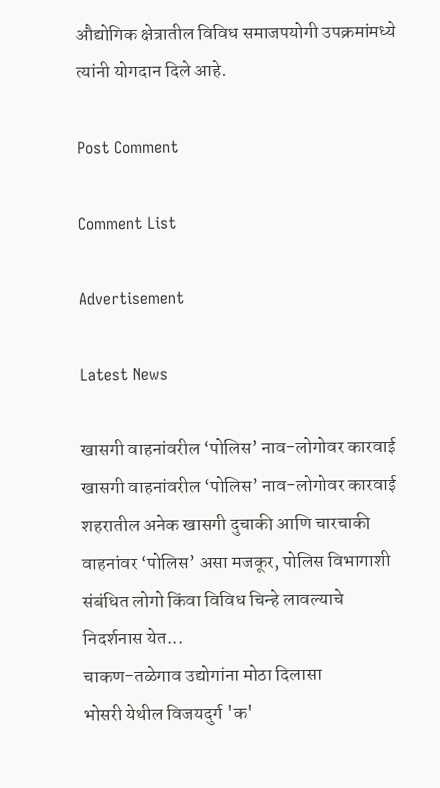औद्योगिक क्षेत्रातील विविध समाजपयोगी उपक्रमांमध्ये त्यांनी योगदान दिले आहे.

Post Comment

Comment List

Advertisement

Latest News

खासगी वाहनांवरील ‘पोलिस’ नाव-लोगोवर कारवाई खासगी वाहनांवरील ‘पोलिस’ नाव-लोगोवर कारवाई
शहरातील अनेक खासगी दुचाकी आणि चारचाकी वाहनांवर ‘पोलिस’ असा मजकूर, पोलिस विभागाशी संबंधित लोगो किंवा विविध चिन्हे लावल्याचे निदर्शनास येत...
चाकण-तळेगाव उद्योगांना मोठा दिलासा
भोसरी येथील विजयदुर्ग 'क'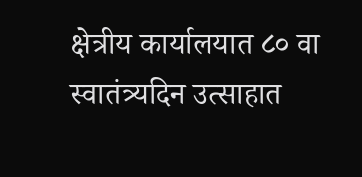क्षेत्रीय कार्यालयात ८० वा स्वातंत्र्यदिन उत्साहात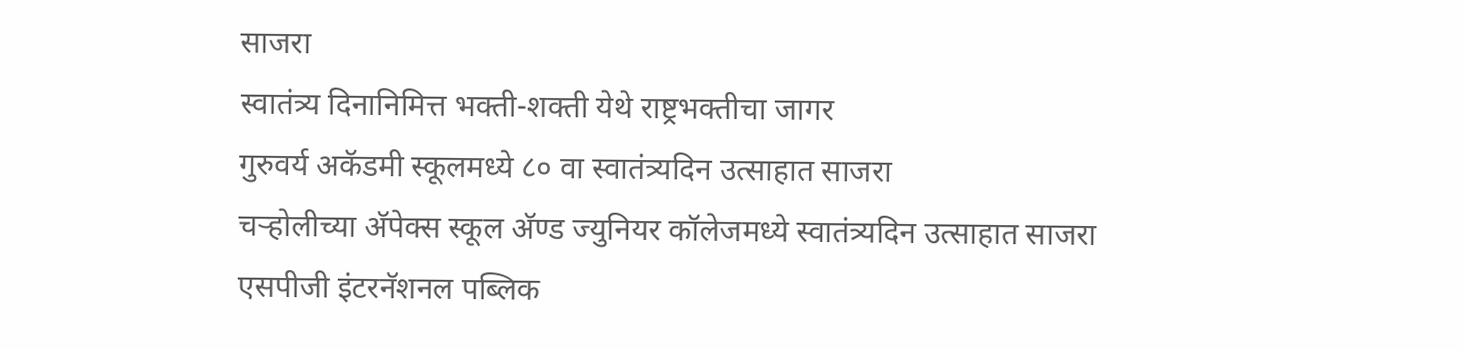साजरा
स्वातंत्र्य दिनानिमित्त भक्ती-शक्ती येथे राष्ट्रभक्तीचा जागर
गुरुवर्य अकॅडमी स्कूलमध्ये ८० वा स्वातंत्र्यदिन उत्साहात साजरा
चऱ्होलीच्या अ‍ॅपेक्स स्कूल अ‍ॅण्ड ज्युनियर कॉलेजमध्ये स्वातंत्र्यदिन उत्साहात साजरा
एसपीजी इंटरनॅशनल पब्लिक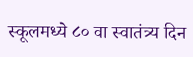स्कूलमध्ये ८० वा स्वातंत्र्य दिन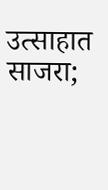उत्साहात साजरा;